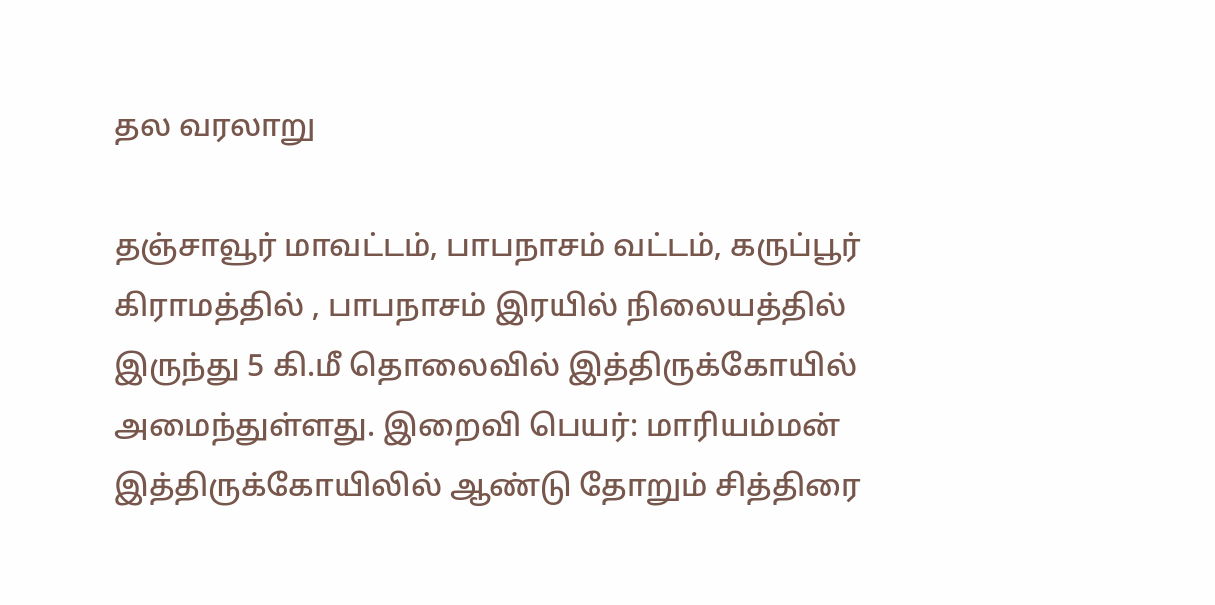தல வரலாறு

தஞ்சாவூர் மாவட்டம், பாபநாசம் வட்டம், கருப்பூர் கிராமத்தில் , பாபநாசம் இரயில் நிலையத்தில் இருந்து 5 கி.மீ தொலைவில் இத்திருக்கோயில் அமைந்துள்ளது. இறைவி பெயர்: மாரியம்மன் இத்திருக்கோயிலில் ஆண்டு தோறும் சித்திரை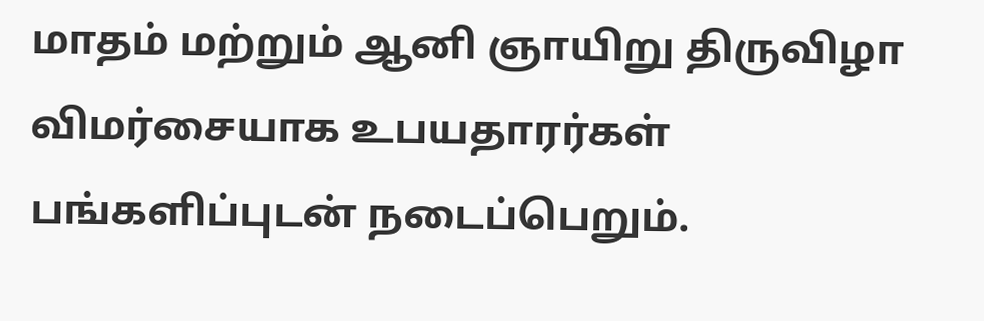மாதம் மற்றும் ஆனி ஞாயிறு திருவிழா விமர்சையாக உபயதாரர்கள் பங்களிப்புடன் நடைப்பெறும்.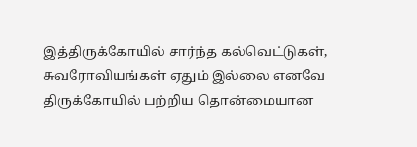இத்திருக்கோயில் சார்ந்த கல்வெட்டுகள், சுவரோவியங்கள் ஏதும் இல்லை எனவே திருக்கோயில் பற்றிய தொன்மையான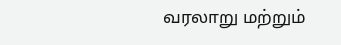வரலாறு மற்றும்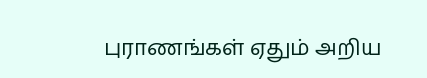புராணங்கள் ஏதும் அறிய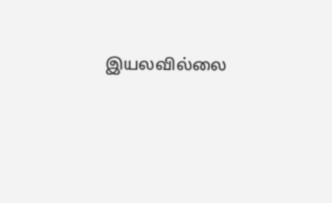இயலவில்லை